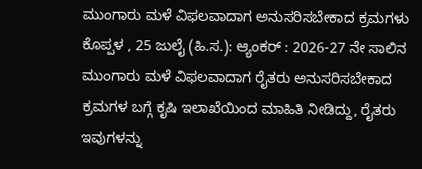ಮುಂಗಾರು ಮಳೆ ವಿಫಲವಾದಾಗ ಅನುಸರಿಸಬೇಕಾದ ಕ್ರಮಗಳು
ಕೊಪ್ಪಳ , 25 ಜುಲೈ (ಹಿ.ಸ.): ಆ್ಯಂಕರ್ : 2026-27 ನೇ ಸಾಲಿನ ಮುಂಗಾರು ಮಳೆ ವಿಫಲವಾದಾಗ ರೈತರು ಅನುಸರಿಸಬೇಕಾದ ಕ್ರಮಗಳ ಬಗ್ಗೆ ಕೃಷಿ ಇಲಾಖೆಯಿಂದ ಮಾಹಿತಿ ನೀಡಿದ್ದು, ರೈತರು ಇವುಗಳನ್ನು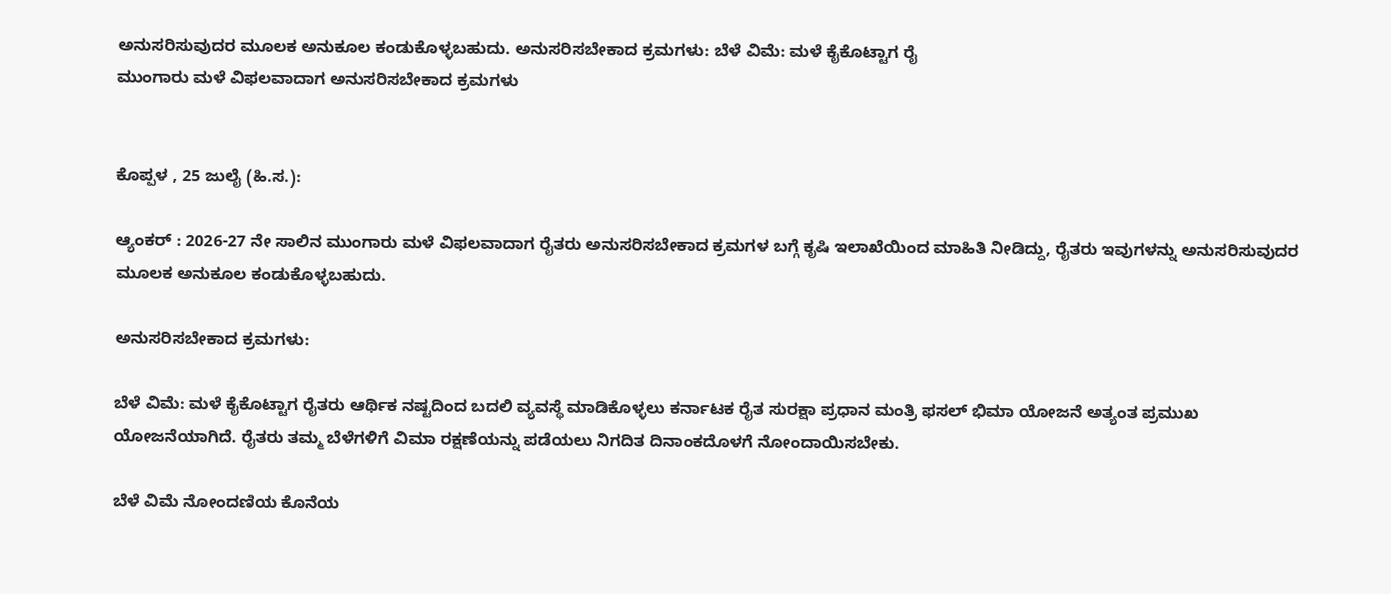ಅನುಸರಿಸುವುದರ ಮೂಲಕ ಅನುಕೂಲ ಕಂಡುಕೊಳ್ಳಬಹುದು. ಅನುಸರಿಸಬೇಕಾದ ಕ್ರಮಗಳು: ಬೆಳೆ ವಿಮೆ: ಮಳೆ ಕೈಕೊಟ್ಟಾಗ ರೈ
ಮುಂಗಾರು ಮಳೆ ವಿಫಲವಾದಾಗ ಅನುಸರಿಸಬೇಕಾದ ಕ್ರಮಗಳು


ಕೊಪ್ಪಳ , 25 ಜುಲೈ (ಹಿ.ಸ.):

ಆ್ಯಂಕರ್ : 2026-27 ನೇ ಸಾಲಿನ ಮುಂಗಾರು ಮಳೆ ವಿಫಲವಾದಾಗ ರೈತರು ಅನುಸರಿಸಬೇಕಾದ ಕ್ರಮಗಳ ಬಗ್ಗೆ ಕೃಷಿ ಇಲಾಖೆಯಿಂದ ಮಾಹಿತಿ ನೀಡಿದ್ದು, ರೈತರು ಇವುಗಳನ್ನು ಅನುಸರಿಸುವುದರ ಮೂಲಕ ಅನುಕೂಲ ಕಂಡುಕೊಳ್ಳಬಹುದು.

ಅನುಸರಿಸಬೇಕಾದ ಕ್ರಮಗಳು:

ಬೆಳೆ ವಿಮೆ: ಮಳೆ ಕೈಕೊಟ್ಟಾಗ ರೈತರು ಆರ್ಥಿಕ ನಷ್ಟದಿಂದ ಬದಲಿ ವ್ಯವಸ್ಥೆ ಮಾಡಿಕೊಳ್ಳಲು ಕರ್ನಾಟಕ ರೈತ ಸುರಕ್ಷಾ ಪ್ರಧಾನ ಮಂತ್ರಿ ಫಸಲ್ ಭಿಮಾ ಯೋಜನೆ ಅತ್ಯಂತ ಪ್ರಮುಖ ಯೋಜನೆಯಾಗಿದೆ. ರೈತರು ತಮ್ಮ ಬೆಳೆಗಳಿಗೆ ವಿಮಾ ರಕ್ಷಣೆಯನ್ನು ಪಡೆಯಲು ನಿಗದಿತ ದಿನಾಂಕದೊಳಗೆ ನೋಂದಾಯಿಸಬೇಕು.

ಬೆಳೆ ವಿಮೆ ನೋಂದಣಿಯ ಕೊನೆಯ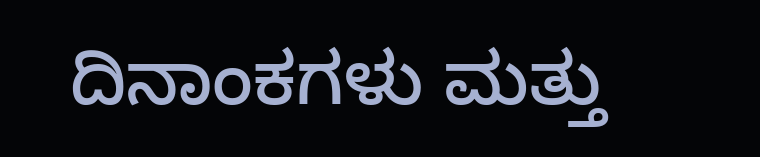ದಿನಾಂಕಗಳು ಮತ್ತು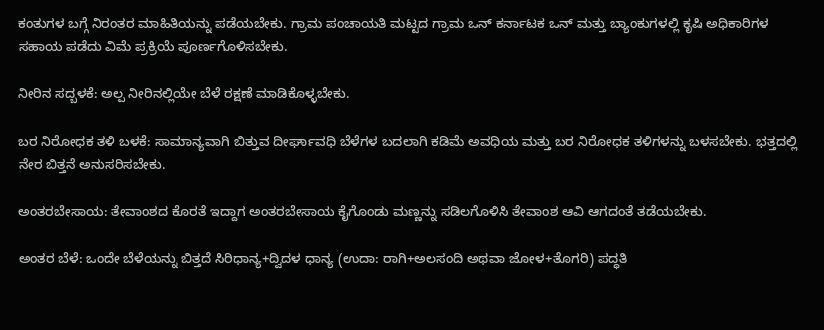ಕಂತುಗಳ ಬಗ್ಗೆ ನಿರಂತರ ಮಾಹಿತಿಯನ್ನು ಪಡೆಯಬೇಕು. ಗ್ರಾಮ ಪಂಚಾಯತಿ ಮಟ್ಟದ ಗ್ರಾಮ ಒನ್ ಕರ್ನಾಟಕ ಒನ್ ಮತ್ತು ಬ್ಯಾಂಕುಗಳಲ್ಲಿ ಕೃಷಿ ಅಧಿಕಾರಿಗಳ ಸಹಾಯ ಪಡೆದು ವಿಮೆ ಪ್ರಕ್ರಿಯೆ ಪೂರ್ಣಗೊಳಿಸಬೇಕು.

ನೀರಿನ ಸದ್ಬಳಕೆ: ಅಲ್ಪ ನೀರಿನಲ್ಲಿಯೇ ಬೆಳೆ ರಕ್ಷಣೆ ಮಾಡಿಕೊಳ್ಳಬೇಕು.

ಬರ ನಿರೋಧಕ ತಳಿ ಬಳಕೆ: ಸಾಮಾನ್ಯವಾಗಿ ಬಿತ್ತುವ ದೀರ್ಘಾವಧಿ ಬೆಳೆಗಳ ಬದಲಾಗಿ ಕಡಿಮೆ ಅವಧಿಯ ಮತ್ತು ಬರ ನಿರೋಧಕ ತಳಿಗಳನ್ನು ಬಳಸಬೇಕು. ಭತ್ತದಲ್ಲಿ ನೇರ ಬಿತ್ತನೆ ಅನುಸರಿಸಬೇಕು.

ಅಂತರಬೇಸಾಯ: ತೇವಾಂಶದ ಕೊರತೆ ಇದ್ದಾಗ ಅಂತರಬೇಸಾಯ ಕೈಗೊಂಡು ಮಣ್ಣನ್ನು ಸಡಿಲಗೊಳಿಸಿ ತೇವಾಂಶ ಆವಿ ಆಗದಂತೆ ತಡೆಯಬೇಕು.

ಅಂತರ ಬೆಳೆ: ಒಂದೇ ಬೆಳೆಯನ್ನು ಬಿತ್ತದೆ ಸಿರಿಧಾನ್ಯ+ದ್ವಿದಳ ಧಾನ್ಯ (ಉದಾ: ರಾಗಿ+ಅಲಸಂದಿ ಅಥವಾ ಜೋಳ+ತೊಗರಿ) ಪದ್ಧತಿ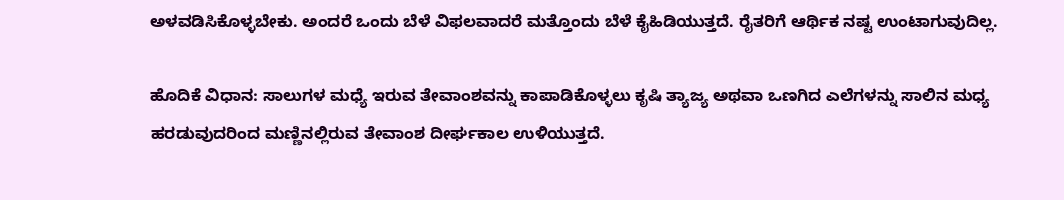ಅಳವಡಿಸಿಕೊಳ್ಳಬೇಕು. ಅಂದರೆ ಒಂದು ಬೆಳೆ ವಿಫಲವಾದರೆ ಮತ್ತೊಂದು ಬೆಳೆ ಕೈಹಿಡಿಯುತ್ತದೆ. ರೈತರಿಗೆ ಆರ್ಥಿಕ ನಷ್ಟ ಉಂಟಾಗುವುದಿಲ್ಲ.

ಹೊದಿಕೆ ವಿಧಾನ: ಸಾಲುಗಳ ಮಧ್ಯೆ ಇರುವ ತೇವಾಂಶವನ್ನು ಕಾಪಾಡಿಕೊಳ್ಳಲು ಕೃಷಿ ತ್ಯಾಜ್ಯ ಅಥವಾ ಒಣಗಿದ ಎಲೆಗಳನ್ನು ಸಾಲಿನ ಮಧ್ಯ ಹರಡುವುದರಿಂದ ಮಣ್ಣಿನಲ್ಲಿರುವ ತೇವಾಂಶ ದೀರ್ಘಕಾಲ ಉಳಿಯುತ್ತದೆ.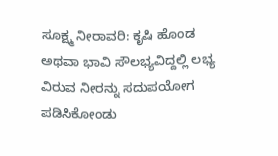ಸೂಕ್ಷ್ಮ ನೀರಾವರಿ: ಕೃಷಿ ಹೊಂಡ ಅಥವಾ ಭಾವಿ ಸೌಲಭ್ಯವಿದ್ದಲ್ಲಿ ಲಭ್ಯ ವಿರುವ ನೀರನ್ನು ಸದುಪಯೋಗ ಪಡಿಸಿಕೋಂಡು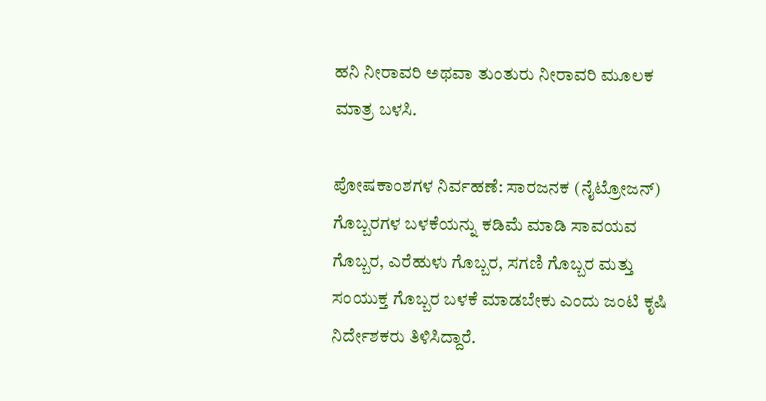ಹನಿ ನೀರಾವರಿ ಅಥವಾ ತುಂತುರು ನೀರಾವರಿ ಮೂಲಕ ಮಾತ್ರ ಬಳಸಿ.

ಪೋಷಕಾಂಶಗಳ ನಿರ್ವಹಣೆ: ಸಾರಜನಕ (ನೈಟ್ರೋಜನ್) ಗೊಬ್ಬರಗಳ ಬಳಕೆಯನ್ನು ಕಡಿಮೆ ಮಾಡಿ ಸಾವಯವ ಗೊಬ್ಬರ, ಎರೆಹುಳು ಗೊಬ್ಬರ, ಸಗಣಿ ಗೊಬ್ಬರ ಮತ್ತು ಸಂಯುಕ್ತ ಗೊಬ್ಬರ ಬಳಕೆ ಮಾಡಬೇಕು ಎಂದು ಜಂಟಿ ಕೃಷಿ ನಿರ್ದೇಶಕರು ತಿಳಿಸಿದ್ದಾರೆ.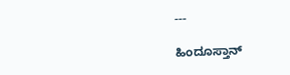---

ಹಿಂದೂಸ್ತಾನ್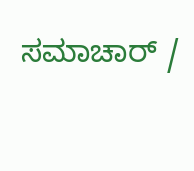ಸಮಾಚಾರ್ /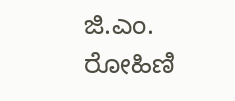ಜಿ.ಎಂ. ರೋಹಿಣಿ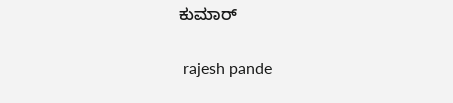ಕುಮಾರ್


 rajesh pande